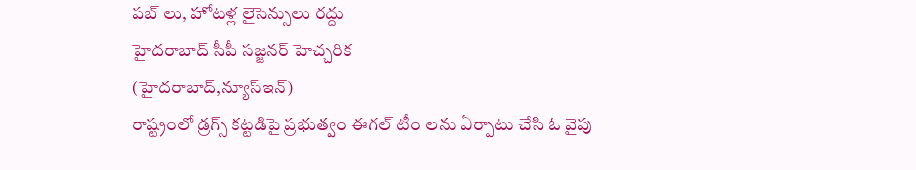పబ్ లు, హోటళ్ల లైసెన్సులు రద్దు
హైదరాబాద్ సీపీ సజ్జనర్ హెచ్చరిక
(హైదరాబాద్,న్యూస్ఇన్)
రాష్ట్రంలో డ్రగ్స్ కట్టడిపై ప్రభుత్వం ఈగల్ టీం లను ఏర్పాటు చేసి ఓ వైపు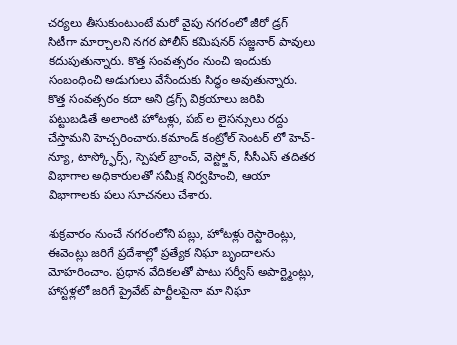చర్యలు తీసుకుంటుంటే మరో వైపు నగరంలో జీరో డ్రగ్ సిటీగా మార్చాలని నగర పోలీస్ కమిషనర్ సజ్జనార్ పావులు కదుపుతున్నారు. కొత్త సంవత్సరం నుంచి ఇందుకు సంబంధించి అడుగులు వేసేందుకు సిద్ధం అవుతున్నారు. కొత్త సంవత్సరం కదా అని డ్రగ్స్ విక్రయాలు జరిపి పట్టుబడితే అలాంటి హోటళ్లు, పబ్ ల లైసన్సులు రద్దు చేస్తామని హెచ్చరించారు.కమాండ్ కంట్రోల్ సెంటర్ లో హెచ్-న్యూ, టాస్క్ఫోర్స్, స్పెషల్ బ్రాంచ్, వెస్ట్జోన్, సీసీఎస్ తదితర విభాగాల అధికారులతో సమీక్ష నిర్వహించి, ఆయా విభాగాలకు పలు సూచనలు చేశారు.

శుక్రవారం నుంచే నగరంలోని పబ్లు, హోటళ్లు రెస్టారెంట్లు, ఈవెంట్లు జరిగే ప్రదేశాల్లో ప్రత్యేక నిఘా బృందాలను మోహరించాం. ప్రధాన వేదికలతో పాటు సర్వీస్ అపార్ట్మెంట్లు, హాస్టళ్లలో జరిగే ప్రైవేట్ పార్టీలపైనా మా నిఘా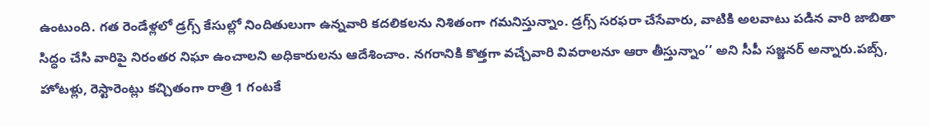ఉంటుంది. గత రెండేళ్లలో డ్రగ్స్ కేసుల్లో నిందితులుగా ఉన్నవారి కదలికలను నిశితంగా గమనిస్తున్నాం. డ్రగ్స్ సరఫరా చేసేవారు, వాటికి అలవాటు పడిన వారి జాబితా సిద్ధం చేసి వారిపై నిరంతర నిఘా ఉంచాలని అధికారులను ఆదేశించాం. నగరానికి కొత్తగా వచ్చేవారి వివరాలనూ ఆరా తీస్తున్నాం’’ అని సీపీ సజ్జనర్ అన్నారు.పబ్స్, హోటళ్లు, రెస్టారెంట్లు కచ్చితంగా రాత్రి 1 గంటకే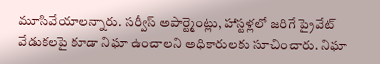మూసివేయాలన్నారు. సర్వీస్ అపార్ట్మెంట్లు, హాస్టళ్లలో జరిగే ప్రైవేట్ వేడుకలపై కూడా నిఘా ఉంచాలని అధికారులకు సూచించారు. నిఘా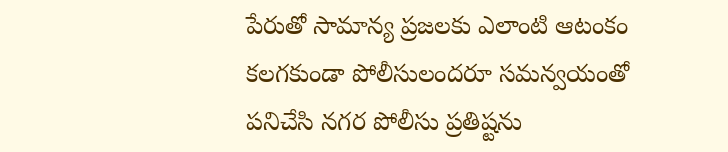పేరుతో సామాన్య ప్రజలకు ఎలాంటి ఆటంకం కలగకుండా పోలీసులందరూ సమన్వయంతో పనిచేసి నగర పోలీసు ప్రతిష్టను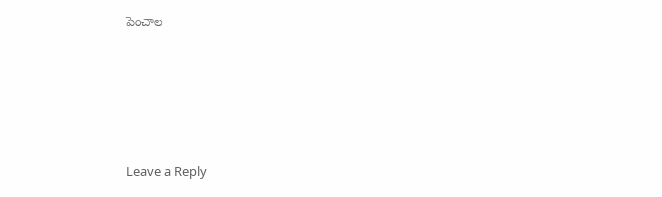పెంచాల






Leave a Reply